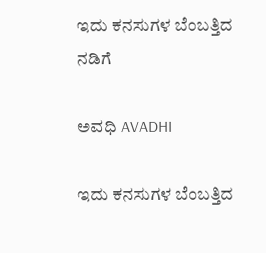ಇದು ಕನಸುಗಳ ಬೆಂಬತ್ತಿದ ನಡಿಗೆ‍

ಅವಧಿ AVADHI

ಇದು ಕನಸುಗಳ ಬೆಂಬತ್ತಿದ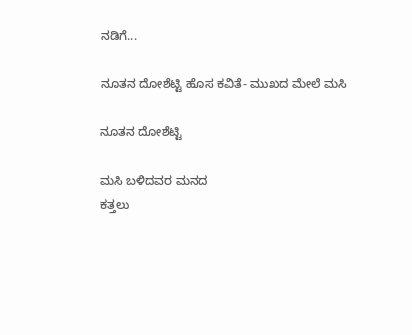ನಡಿಗೆ...

ನೂತನ ದೋಶೆಟ್ಟಿ ಹೊಸ ಕವಿತೆ- ಮುಖದ ಮೇಲೆ ಮಸಿ

ನೂತನ ದೋಶೆಟ್ಟಿ

ಮಸಿ ಬಳಿದವರ ಮನದ
ಕತ್ತಲು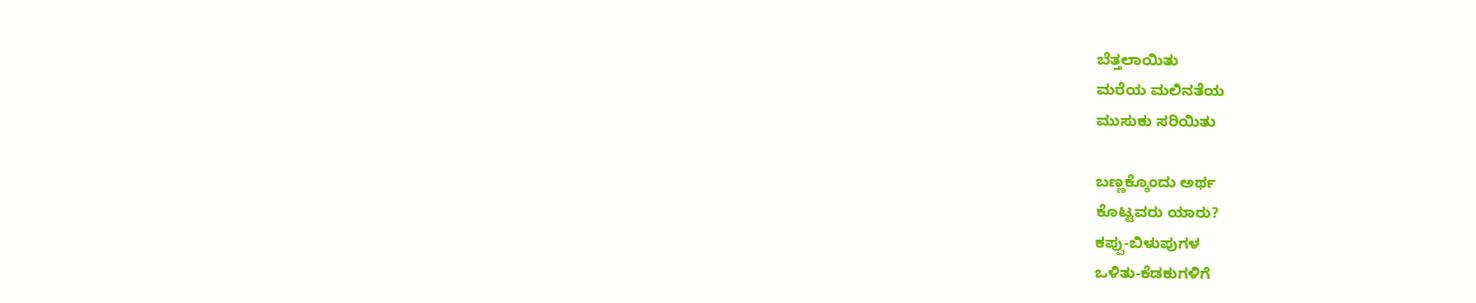ಬೆತ್ತಲಾಯಿತು
ಮರೆಯ ಮಲಿನತೆಯ
ಮುಸುಕು ಸರಿಯಿತು

ಬಣ್ಣಕ್ಕೊಂದು ಅರ್ಥ
ಕೊಟ್ಟವರು ಯಾರು?
ಕಪ್ಪು-ಬಿಳುಪುಗಳ
ಒಳಿತು-ಕೆಡಕುಗಳಿಗೆ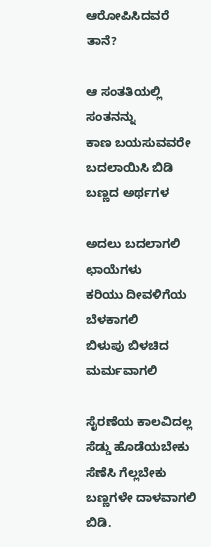ಆರೋಪಿಸಿದವರೆ ತಾನೆ?

ಆ ಸಂತತಿಯಲ್ಲಿ ಸಂತನನ್ನು
ಕಾಣ ಬಯಸುವವರೇ
ಬದಲಾಯಿಸಿ ಬಿಡಿ
ಬಣ್ಣದ ಅರ್ಥಗಳ

ಅದಲು ಬದಲಾಗಲಿ
ಛಾಯೆಗಳು
ಕರಿಯು ದೀವಳಿಗೆಯ ಬೆಳಕಾಗಲಿ
ಬಿಳುಪು ಬಿಳಚಿದ ಮರ್ಮವಾಗಲಿ

ಸೈರಣೆಯ ಕಾಲವಿದಲ್ಲ
ಸೆಡ್ಡು ಹೊಡೆಯಬೇಕು
ಸೆಣೆಸಿ ಗೆಲ್ಲಬೇಕು
ಬಣ್ಣಗಳೇ ದಾಳವಾಗಲಿ ಬಿಡಿ.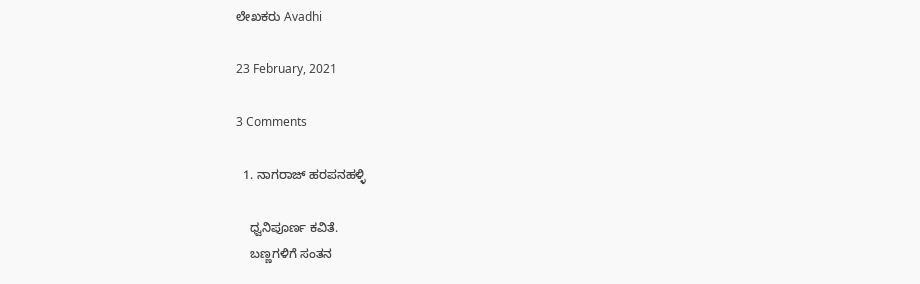ಲೇಖಕರು Avadhi

23 February, 2021

3 Comments

  1. ನಾಗರಾಜ್ ಹರಪನಹಳ್ಳಿ

    ಧ್ವನಿಪೂರ್ಣ ಕವಿತೆ.
    ಬಣ್ಣಗಳಿಗೆ ಸಂತನ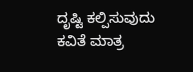ದೃಷ್ಟಿ ಕಲ್ಪಿಸುವುದು ಕವಿತೆ ಮಾತ್ರ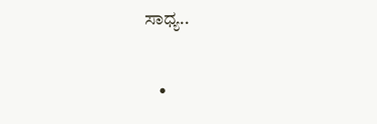ಸಾಧ್ಯ..

    •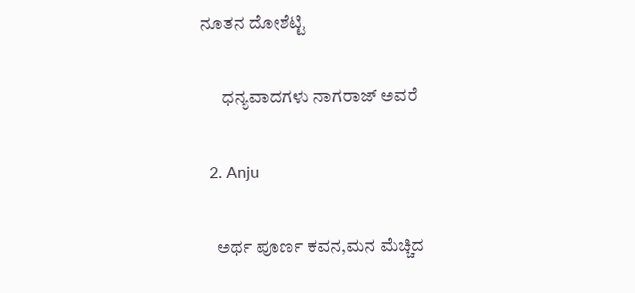ನೂತನ ದೋಶೆಟ್ಟಿ

      ಧನ್ಯವಾದಗಳು ನಾಗರಾಜ್ ಅವರೆ

  2. Anju

    ಅರ್ಥ ಪೂರ್ಣ ಕವನ,ಮನ ಮೆಚ್ಚಿದ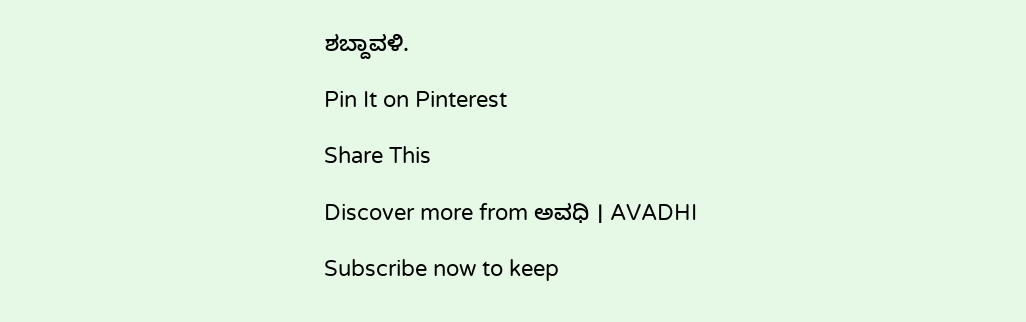ಶಬ್ದಾವಳಿ.

Pin It on Pinterest

Share This

Discover more from ಅವಧಿ । AVADHI

Subscribe now to keep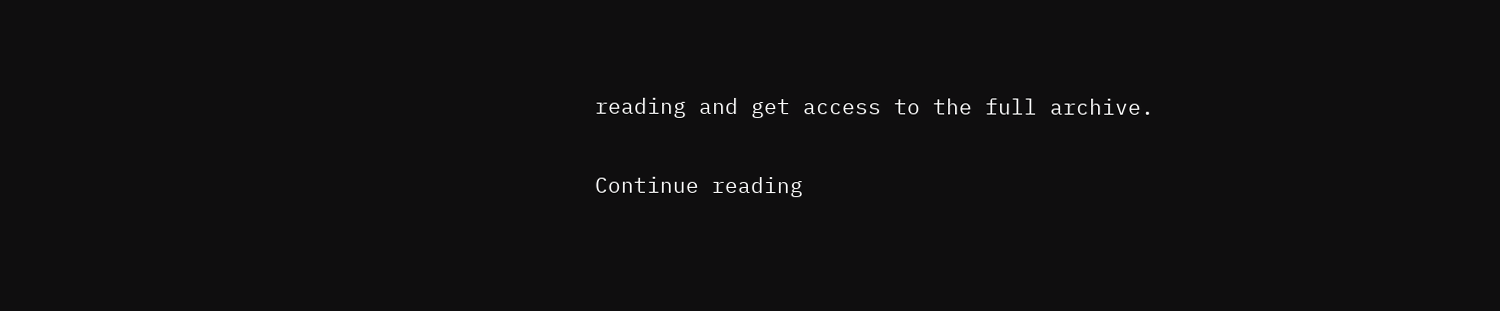reading and get access to the full archive.

Continue reading